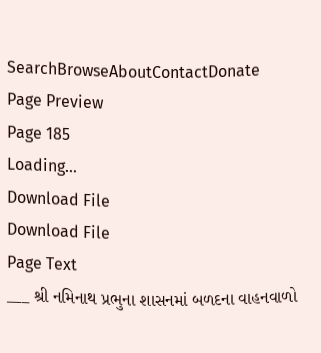SearchBrowseAboutContactDonate
Page Preview
Page 185
Loading...
Download File
Download File
Page Text
___ શ્રી નમિનાથ પ્રભુના શાસનમાં બળદના વાહનવાળો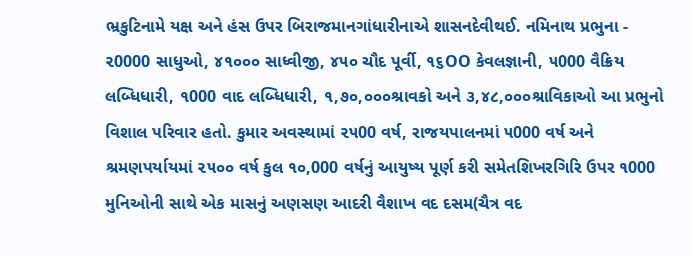ભ્રકુટિનામે યક્ષ અને હંસ ઉપર બિરાજમાનગાંધારીનાએ શાસનદેવીથઈ. નમિનાથ પ્રભુના - ૨0000 સાધુઓ, ૪૧૦૦૦ સાધ્વીજી, ૪૫૦ ચૌદ પૂર્વી, ૧૬OO કેવલજ્ઞાની, ૫000 વૈક્રિય લબ્ધિધારી, ૧000 વાદ લબ્ધિધારી, ૧,૭૦,૦૦૦શ્રાવકો અને ૩,૪૮,૦૦૦શ્રાવિકાઓ આ પ્રભુનો વિશાલ પરિવાર હતો. કુમાર અવસ્થામાં ૨૫00 વર્ષ, રાજયપાલનમાં ૫000 વર્ષ અને શ્રમણપર્યાયમાં ૨૫૦૦ વર્ષ કુલ ૧૦,000 વર્ષનું આયુષ્ય પૂર્ણ કરી સમેતશિખરગિરિ ઉપર ૧000 મુનિઓની સાથે એક માસનું અણસણ આદરી વૈશાખ વદ દસમ(ચૈત્ર વદ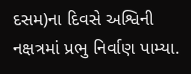દસમ)ના દિવસે અશ્વિની નક્ષત્રમાં પ્રભુ નિર્વાણ પામ્યા.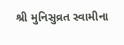શ્રી મુનિસુવ્રત સ્વામીના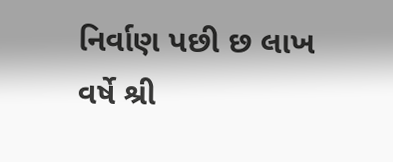નિર્વાણ પછી છ લાખ વર્ષે શ્રી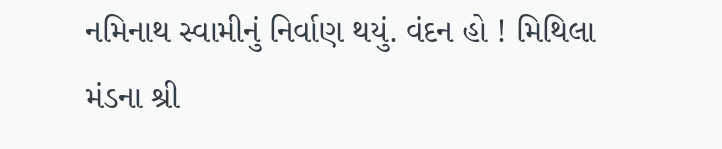નમિનાથ સ્વામીનું નિર્વાણ થયું. વંદન હો ! મિથિલા મંડના શ્રી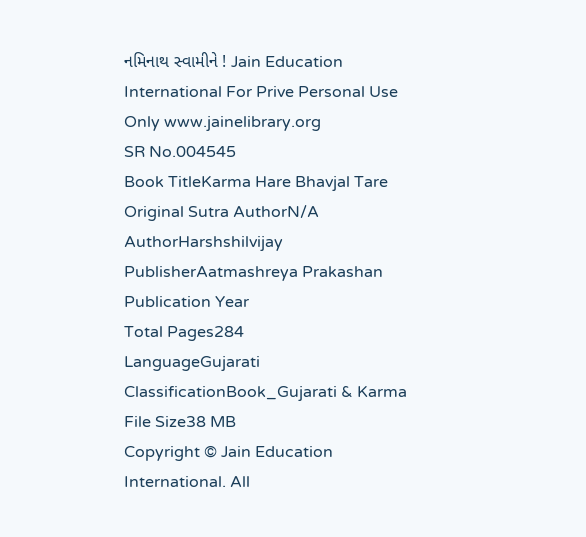નમિનાથ સ્વામીને ! Jain Education International For Prive Personal Use Only www.jainelibrary.org
SR No.004545
Book TitleKarma Hare Bhavjal Tare
Original Sutra AuthorN/A
AuthorHarshshilvijay
PublisherAatmashreya Prakashan
Publication Year
Total Pages284
LanguageGujarati
ClassificationBook_Gujarati & Karma
File Size38 MB
Copyright © Jain Education International. All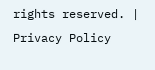rights reserved. | Privacy Policy